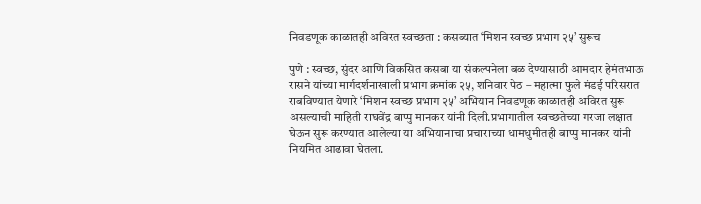निवडणूक काळातही अविरत स्वच्छता : कसब्यात ‘मिशन स्वच्छ प्रभाग २५’ सुरूच

पुणे : स्वच्छ, सुंदर आणि विकसित कसबा या संकल्पनेला बळ देण्यासाठी आमदार हेमंतभाऊ रासने यांच्या मार्गदर्शनाखाली प्रभाग क्रमांक २५, शनिवार पेठ – महात्मा फुले मंडई परिसरात राबविण्यात येणारे ‘मिशन स्वच्छ प्रभाग २५’ अभियान निवडणूक काळातही अविरत सुरू असल्याची माहिती राघवेंद्र बाप्पु मानकर यांनी दिली.प्रभागातील स्वच्छतेच्या गरजा लक्षात घेऊन सुरू करण्यात आलेल्या या अभियानाचा प्रचाराच्या धामधुमीतही बाप्पु मानकर यांनी नियमित आढावा घेतला.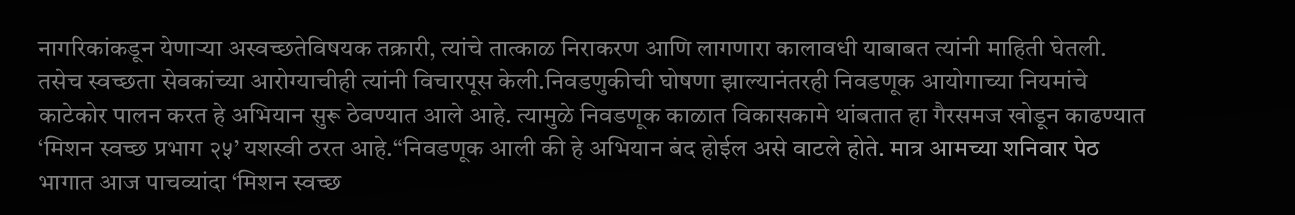नागरिकांकडून येणाऱ्या अस्वच्छतेविषयक तक्रारी, त्यांचे तात्काळ निराकरण आणि लागणारा कालावधी याबाबत त्यांनी माहिती घेतली. तसेच स्वच्छता सेवकांच्या आरोग्याचीही त्यांनी विचारपूस केली.निवडणुकीची घोषणा झाल्यानंतरही निवडणूक आयोगाच्या नियमांचे काटेकोर पालन करत हे अभियान सुरू ठेवण्यात आले आहे. त्यामुळे निवडणूक काळात विकासकामे थांबतात हा गैरसमज खोडून काढण्यात ‘मिशन स्वच्छ प्रभाग २५’ यशस्वी ठरत आहे.“निवडणूक आली की हे अभियान बंद होईल असे वाटले होते. मात्र आमच्या शनिवार पेठ भागात आज पाचव्यांदा ‘मिशन स्वच्छ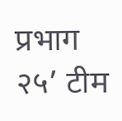प्रभाग २५’ टीम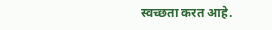स्वच्छता करत आहे.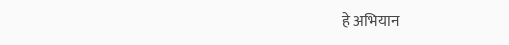हे अभियान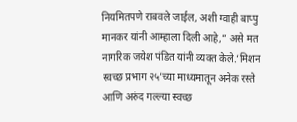नियमितपणे राबवले जाईल, अशी ग्वाही बाप्पु मानकर यांनी आम्हाला दिली आहे,” असे मत नागरिक जयेश पंडित यांनी व्यक्त केले.‘मिशन स्वच्छ प्रभाग २५’च्या माध्यमातून अनेक रस्ते आणि अरुंद गल्ल्या स्वच्छ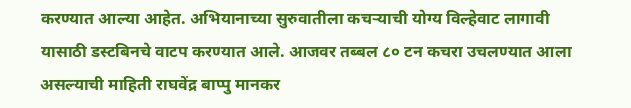करण्यात आल्या आहेत. अभियानाच्या सुरुवातीला कचऱ्याची योग्य विल्हेवाट लागावी यासाठी डस्टबिनचे वाटप करण्यात आले. आजवर तब्बल ८० टन कचरा उचलण्यात आला असल्याची माहिती राघवेंद्र बाप्पु मानकर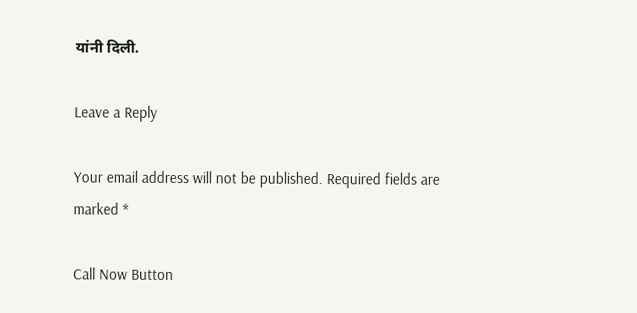यांनी दिली.

Leave a Reply

Your email address will not be published. Required fields are marked *

Call Now Button